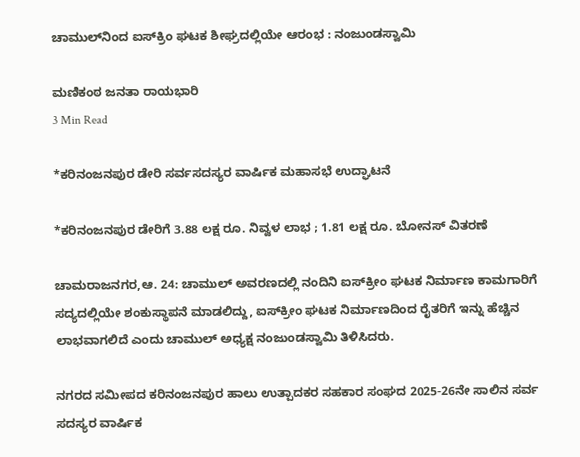ಚಾಮುಲ್‌ನಿಂದ ಐಸ್‌ಕ್ರಿಂ ಘಟಕ ಶೀಘ್ರದಲ್ಲಿಯೇ ಆರಂಭ : ನಂಜುಂಡಸ್ವಾಮಿ

ಮಣಿಕಂಠ ಜನತಾ ರಾಯಭಾರಿ
3 Min Read

*ಕರಿನಂಜನಪುರ ಡೇರಿ ಸರ್ವಸದಸ್ಯರ ವಾರ್ಷಿಕ ಮಹಾಸಭೆ ಉದ್ಘಾಟನೆ

*ಕರಿನಂಜನಪುರ ಡೇರಿಗೆ 3.88 ಲಕ್ಷ ರೂ. ನಿವ್ವಳ ಲಾಭ ; 1.81 ಲಕ್ಷ ರೂ. ಬೋನಸ್ ವಿತರಣೆ

ಚಾಮರಾಜನಗರ,ಆ. 24: ಚಾಮುಲ್ ಅವರಣದಲ್ಲಿ ನಂದಿನಿ ಐಸ್‌ಕ್ರೀಂ ಘಟಕ ನಿರ್ಮಾಣ ಕಾಮಗಾರಿಗೆ ಸದ್ಯದಲ್ಲಿಯೇ ಶಂಕುಸ್ಥಾಪನೆ ಮಾಡಲಿದ್ದು, ಐಸ್‌ಕ್ರೀಂ ಘಟಕ ನಿರ್ಮಾಣದಿಂದ ರೈತರಿಗೆ ಇನ್ನು ಹೆಚ್ಚಿನ ಲಾಭವಾಗಲಿದೆ ಎಂದು ಚಾಮುಲ್ ಅಧ್ಯಕ್ಷ ನಂಜುಂಡಸ್ವಾಮಿ ತಿಳಿಸಿದರು.

ನಗರದ ಸಮೀಪದ ಕರಿನಂಜನಪುರ ಹಾಲು ಉತ್ಪಾದಕರ ಸಹಕಾರ ಸಂಘದ 2025-26ನೇ ಸಾಲಿನ ಸರ್ವ ಸದಸ್ಯರ ವಾರ್ಷಿಕ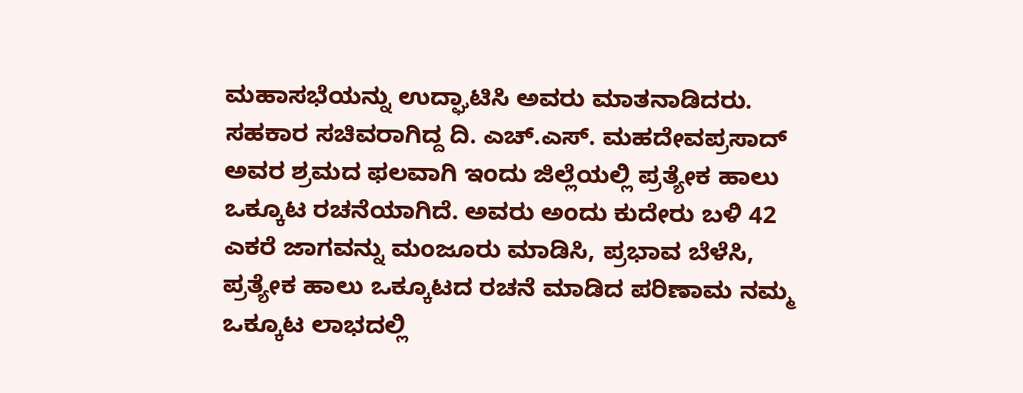ಮಹಾಸಭೆಯನ್ನು ಉದ್ಘಾಟಿಸಿ ಅವರು ಮಾತನಾಡಿದರು. ಸಹಕಾರ ಸಚಿವರಾಗಿದ್ದ ದಿ. ಎಚ್.ಎಸ್. ಮಹದೇವಪ್ರಸಾದ್ ಅವರ ಶ್ರಮದ ಫಲವಾಗಿ ಇಂದು ಜಿಲ್ಲೆಯಲ್ಲಿ ಪ್ರತ್ಯೇಕ ಹಾಲು ಒಕ್ಕೂಟ ರಚನೆಯಾಗಿದೆ. ಅವರು ಅಂದು ಕುದೇರು ಬಳಿ 42 ಎಕರೆ ಜಾಗವನ್ನು ಮಂಜೂರು ಮಾಡಿಸಿ, ಪ್ರಭಾವ ಬೆಳೆಸಿ, ಪ್ರತ್ಯೇಕ ಹಾಲು ಒಕ್ಕೂಟದ ರಚನೆ ಮಾಡಿದ ಪರಿಣಾಮ ನಮ್ಮ ಒಕ್ಕೂಟ ಲಾಭದಲ್ಲಿ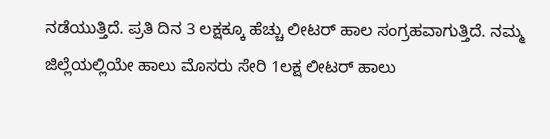ನಡೆಯುತ್ತಿದೆ. ಪ್ರತಿ ದಿನ 3 ಲಕ್ಷಕ್ಕೂ ಹೆಚ್ಚು ಲೀಟರ್ ಹಾಲ ಸಂಗ್ರಹವಾಗುತ್ತಿದೆ. ನಮ್ಮ ಜಿಲ್ಲೆಯಲ್ಲಿಯೇ ಹಾಲು ಮೊಸರು ಸೇರಿ 1ಲಕ್ಷ ಲೀಟರ್ ಹಾಲು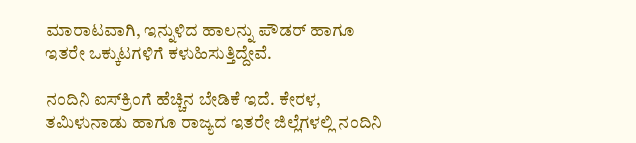ಮಾರಾಟವಾಗಿ, ಇನ್ನುಳಿದ ಹಾಲನ್ನು ಪೌಡರ್ ಹಾಗೂ ಇತರೇ ಒಕ್ಕುಟಗಳಿಗೆ ಕಳುಹಿಸುತ್ತಿದ್ದೇವೆ.

ನಂದಿನಿ ಐಸ್‌ಕ್ರಿಂಗೆ ಹೆಚ್ಚಿನ ಬೇಡಿಕೆ ಇದೆ. ಕೇರಳ, ತಮಿಳುನಾಡು ಹಾಗೂ ರಾಜ್ಯದ ಇತರೇ ಜಿಲ್ಲೆಗಳಲ್ಲಿ ನಂದಿನಿ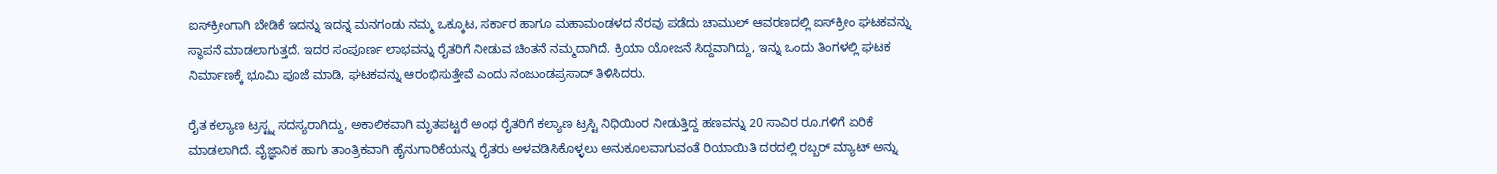ಐಸ್‌ಕ್ರೀಂಗಾಗಿ ಬೇಡಿಕೆ ಇದನ್ನು ಇದನ್ನ ಮನಗಂಡು ನಮ್ಮ ಒಕ್ಕೂಟ, ಸರ್ಕಾರ ಹಾಗೂ ಮಹಾಮಂಡಳದ ನೆರವು ಪಡೆದು ಚಾಮುಲ್ ಆವರಣದಲ್ಲಿ ಐಸ್‌ಕ್ರೀಂ ಘಟಕವನ್ನು ಸ್ಥಾಪನೆ ಮಾಡಲಾಗುತ್ತದೆ. ಇದರ ಸಂಪೂರ್ಣ ಲಾಭವನ್ನು ರೈತರಿಗೆ ನೀಡುವ ಚಿಂತನೆ ನಮ್ಮದಾಗಿದೆ. ಕ್ರಿಯಾ ಯೋಜನೆ ಸಿದ್ದವಾಗಿದ್ದು, ಇನ್ನು ಒಂದು ತಿಂಗಳಲ್ಲಿ ಘಟಕ ನಿರ್ಮಾಣಕ್ಕೆ ಭೂಮಿ ಪೂಜೆ ಮಾಡಿ, ಘಟಕವನ್ನು ಆರಂಭಿಸುತ್ತೇವೆ ಎಂದು ನಂಜುಂಡಪ್ರಸಾದ್ ತಿಳಿಸಿದರು.

ರೈತ ಕಲ್ಯಾಣ ಟ್ರಸ್ಟ್ನ ಸದಸ್ಯರಾಗಿದ್ದು, ಅಕಾಲಿಕವಾಗಿ ಮೃತಪಟ್ಟರೆ ಅಂಥ ರೈತರಿಗೆ ಕಲ್ಯಾಣ ಟ್ರಸ್ಟಿ ನಿಧಿಯಿಂರ ನೀಡುತ್ತಿದ್ದ ಹಣವನ್ನು 20 ಸಾವಿರ ರೂ.ಗಳಿಗೆ ಏರಿಕೆ ಮಾಡಲಾಗಿದೆ. ವೈಜ್ಞಾನಿಕ ಹಾಗು ತಾಂತ್ರಿಕವಾಗಿ ಹೈನುಗಾರಿಕೆಯನ್ನು ರೈತರು ಅಳವಡಿಸಿಕೊಳ್ಳಲು ಅನುಕೂಲವಾಗುವಂತೆ ರಿಯಾಯಿತಿ ದರದಲ್ಲಿ ರಬ್ಬರ್ ಮ್ಯಾಟ್ ಅನ್ನು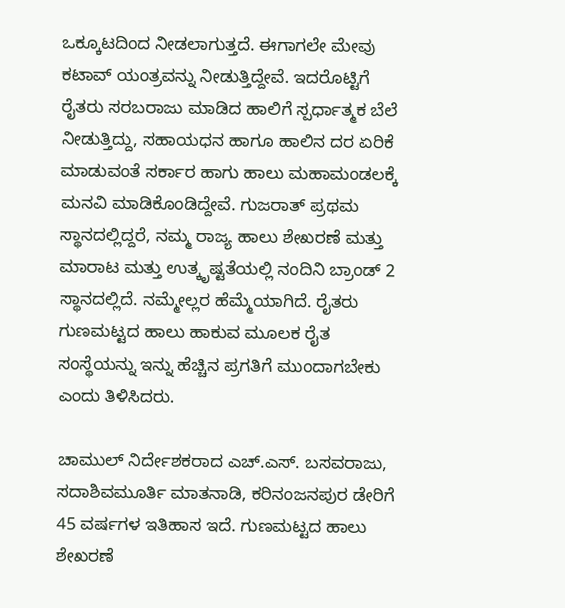ಒಕ್ಕೂಟದಿಂದ ನೀಡಲಾಗುತ್ತದೆ. ಈಗಾಗಲೇ ಮೇವು ಕಟಾವ್ ಯಂತ್ರವನ್ನು ನೀಡುತ್ತಿದ್ದೇವೆ. ಇದರೊಟ್ಟಿಗೆ ರೈತರು ಸರಬರಾಜು ಮಾಡಿದ ಹಾಲಿಗೆ ಸ್ಪರ್ಧಾತ್ಮಕ ಬೆಲೆ ನೀಡುತ್ತಿದ್ದು, ಸಹಾಯಧನ ಹಾಗೂ ಹಾಲಿನ ದರ ಏರಿಕೆ ಮಾಡುವಂತೆ ಸರ್ಕಾರ ಹಾಗು ಹಾಲು ಮಹಾಮಂಡಲಕ್ಕೆ ಮನವಿ ಮಾಡಿಕೊಂಡಿದ್ದೇವೆ. ಗುಜರಾತ್ ಪ್ರಥಮ ಸ್ಥಾನದಲ್ಲಿದ್ದರೆ, ನಮ್ಮ ರಾಜ್ಯ ಹಾಲು ಶೇಖರಣೆ ಮತ್ತು ಮಾರಾಟ ಮತ್ತು ಉತ್ಕೃಷ್ಟತೆಯಲ್ಲಿ ನಂದಿನಿ ಬ್ರಾಂಡ್ 2 ಸ್ಥಾನದಲ್ಲಿದೆ. ನಮ್ಮೇಲ್ಲರ ಹೆಮ್ಮೆಯಾಗಿದೆ. ರೈತರು ಗುಣಮಟ್ಟದ ಹಾಲು ಹಾಕುವ ಮೂಲಕ ರೈತ ಸಂಸ್ಥೆಯನ್ನು ಇನ್ನು ಹೆಚ್ಚಿನ ಪ್ರಗತಿಗೆ ಮುಂದಾಗಬೇಕು ಎಂದು ತಿಳಿಸಿದರು.

ಚಾಮುಲ್ ನಿರ್ದೇಶಕರಾದ ಎಚ್.ಎಸ್. ಬಸವರಾಜು, ಸದಾಶಿವಮೂರ್ತಿ ಮಾತನಾಡಿ, ಕರಿನಂಜನಪುರ ಡೇರಿಗೆ 45 ವರ್ಷಗಳ ಇತಿಹಾಸ ಇದೆ. ಗುಣಮಟ್ಟದ ಹಾಲು ಶೇಖರಣೆ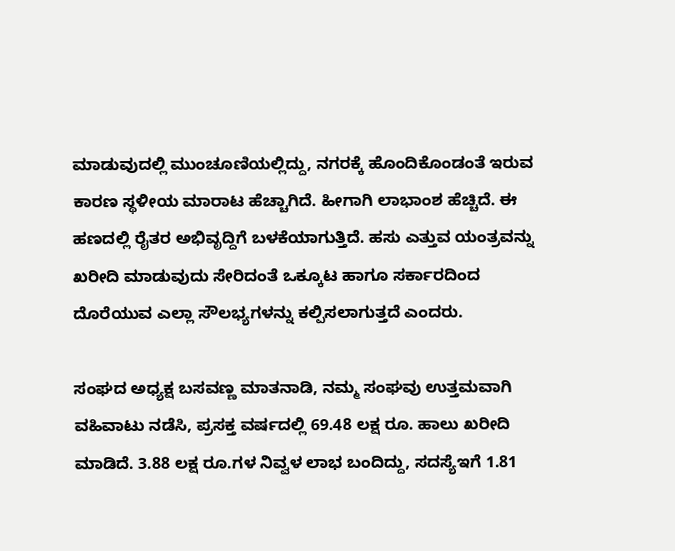ಮಾಡುವುದಲ್ಲಿ ಮುಂಚೂಣಿಯಲ್ಲಿದ್ದು, ನಗರಕ್ಕೆ ಹೊಂದಿಕೊಂಡಂತೆ ಇರುವ ಕಾರಣ ಸ್ಥಳೀಯ ಮಾರಾಟ ಹೆಚ್ಚಾಗಿದೆ. ಹೀಗಾಗಿ ಲಾಭಾಂಶ ಹೆಚ್ಚಿದೆ. ಈ ಹಣದಲ್ಲಿ ರೈತರ ಅಭಿವೃದ್ದಿಗೆ ಬಳಕೆಯಾಗುತ್ತಿದೆ. ಹಸು ಎತ್ತುವ ಯಂತ್ರವನ್ನು ಖರೀದಿ ಮಾಡುವುದು ಸೇರಿದಂತೆ ಒಕ್ಕೂಟ ಹಾಗೂ ಸರ್ಕಾರದಿಂದ ದೊರೆಯುವ ಎಲ್ಲಾ ಸೌಲಭ್ಯಗಳನ್ನು ಕಲ್ಪಿಸಲಾಗುತ್ತದೆ ಎಂದರು.

ಸಂಘದ ಅಧ್ಯಕ್ಷ ಬಸವಣ್ಣ ಮಾತನಾಡಿ, ನಮ್ಮ ಸಂಘವು ಉತ್ತಮವಾಗಿ ವಹಿವಾಟು ನಡೆಸಿ, ಪ್ರಸಕ್ತ ವರ್ಷದಲ್ಲಿ 69.48 ಲಕ್ಷ ರೂ. ಹಾಲು ಖರೀದಿ ಮಾಡಿದೆ. 3.88 ಲಕ್ಷ ರೂ.ಗಳ ನಿವ್ವಳ ಲಾಭ ಬಂದಿದ್ದು, ಸದಸ್ಯೆಇಗೆ 1.81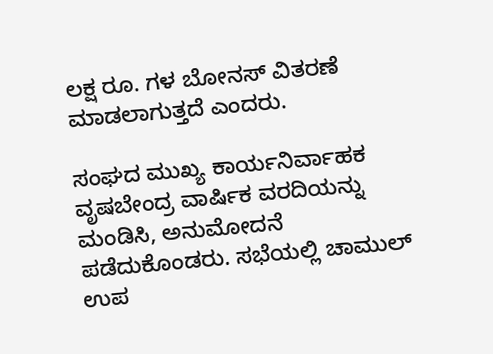ಲಕ್ಷ ರೂ. ಗಳ ಬೋನಸ್ ವಿತರಣೆ ಮಾಡಲಾಗುತ್ತದೆ ಎಂದರು.

ಸಂಘದ ಮುಖ್ಯ ಕಾರ್ಯನಿರ್ವಾಹಕ ವೃಷಬೇಂದ್ರ ವಾರ್ಷಿಕ ವರದಿಯನ್ನು ಮಂಡಿಸಿ, ಅನುಮೋದನೆ ಪಡೆದುಕೊಂಡರು. ಸಭೆಯಲ್ಲಿ ಚಾಮುಲ್ ಉಪ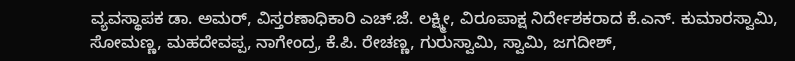ವ್ಯವಸ್ಥಾಪಕ ಡಾ. ಅಮರ್, ವಿಸ್ತರಣಾಧಿಕಾರಿ ಎಚ್.ಜೆ. ಲಕ್ಷ್ಮೀ, ವಿರೂಪಾಕ್ಷ ನಿರ್ದೇಶಕರಾದ ಕೆ.ಎನ್. ಕುಮಾರಸ್ವಾಮಿ, ಸೋಮಣ್ಣ, ಮಹದೇವಪ್ಪ, ನಾಗೇಂದ್ರ, ಕೆ.ಪಿ. ರೇಚಣ್ಣ, ಗುರುಸ್ವಾಮಿ, ಸ್ವಾಮಿ, ಜಗದೀಶ್,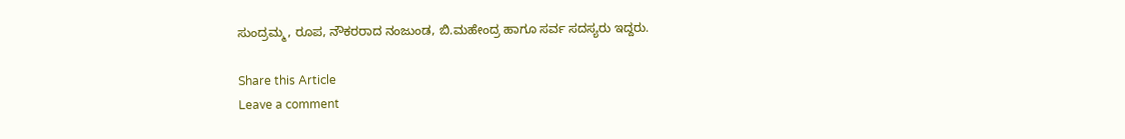ಸುಂದ್ರಮ್ಮ, ರೂಪ, ನೌಕರರಾದ ನಂಜುಂಡ, ಬಿ.ಮಹೇಂದ್ರ ಹಾಗೂ ಸರ್ವ ಸದಸ್ಯರು ಇದ್ದರು.

Share this Article
Leave a comment